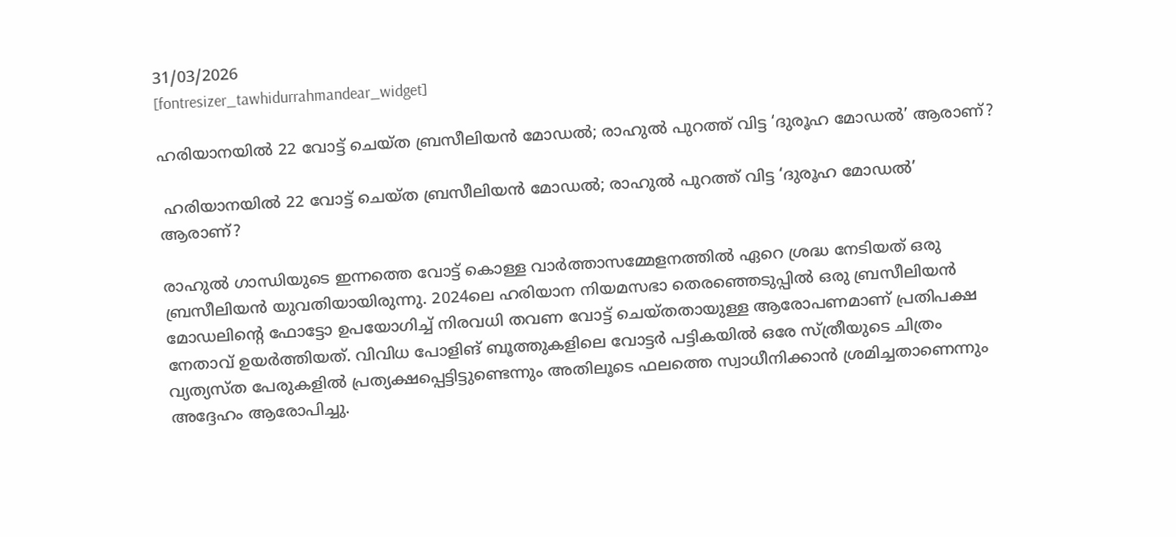31/03/2026
[fontresizer_tawhidurrahmandear_widget]

ഹരിയാനയില്‍ 22 വോട്ട് ചെയ്ത ബ്രസീലിയന്‍ മോഡല്‍; രാഹുല്‍ പുറത്ത് വിട്ട ‘ദുരൂഹ മോഡല്‍’ ആരാണ്?

 ഹരിയാനയില്‍ 22 വോട്ട് ചെയ്ത ബ്രസീലിയന്‍ മോഡല്‍; രാഹുല്‍ പുറത്ത് വിട്ട ‘ദുരൂഹ മോഡല്‍’ ആരാണ്?

രാഹുല്‍ ഗാന്ധിയുടെ ഇന്നത്തെ വോട്ട് കൊള്ള വാര്‍ത്താസമ്മേളനത്തില്‍ ഏറെ ശ്രദ്ധ നേടിയത് ഒരു ബ്രസീലിയന്‍ യുവതിയായിരുന്നു. 2024ലെ ഹരിയാന നിയമസഭാ തെരഞ്ഞെടുപ്പില്‍ ഒരു ബ്രസീലിയന്‍ മോഡലിന്റെ ഫോട്ടോ ഉപയോഗിച്ച് നിരവധി തവണ വോട്ട് ചെയ്തതായുള്ള ആരോപണമാണ് പ്രതിപക്ഷ നേതാവ് ഉയര്‍ത്തിയത്. വിവിധ പോളിങ് ബൂത്തുകളിലെ വോട്ടര്‍ പട്ടികയില്‍ ഒരേ സ്ത്രീയുടെ ചിത്രം വ്യത്യസ്ത പേരുകളില്‍ പ്രത്യക്ഷപ്പെട്ടിട്ടുണ്ടെന്നും അതിലൂടെ ഫലത്തെ സ്വാധീനിക്കാന്‍ ശ്രമിച്ചതാണെന്നും അദ്ദേഹം ആരോപിച്ചു.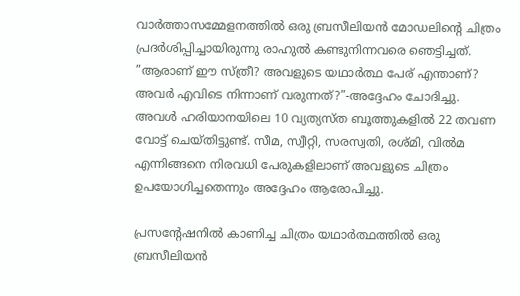വാര്‍ത്താസമ്മേളനത്തില്‍ ഒരു ബ്രസീലിയന്‍ മോഡലിന്റെ ചിത്രം പ്രദര്‍ശിപ്പിച്ചായിരുന്നു രാഹുല്‍ കണ്ടുനിന്നവരെ ഞെട്ടിച്ചത്. ”ആരാണ് ഈ സ്ത്രീ? അവളുടെ യഥാര്‍ത്ഥ പേര് എന്താണ്? അവര്‍ എവിടെ നിന്നാണ് വരുന്നത്?”-അദ്ദേഹം ചോദിച്ചു. അവള്‍ ഹരിയാനയിലെ 10 വ്യത്യസ്ത ബൂത്തുകളില്‍ 22 തവണ വോട്ട് ചെയ്തിട്ടുണ്ട്. സീമ, സ്വീറ്റി, സരസ്വതി, രശ്മി, വില്‍മ എന്നിങ്ങനെ നിരവധി പേരുകളിലാണ് അവളുടെ ചിത്രം ഉപയോഗിച്ചതെന്നും അദ്ദേഹം ആരോപിച്ചു.

പ്രസന്റേഷനില്‍ കാണിച്ച ചിത്രം യഥാര്‍ത്ഥത്തില്‍ ഒരു ബ്രസീലിയന്‍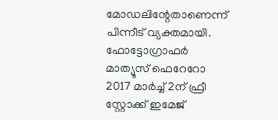മോഡലിന്റേതാണെന്ന് പിന്നീട് വ്യക്തമായി. ഫോട്ടോഗ്രാഫര്‍ മാത്യൂസ് ഫെറേറോ 2017 മാര്‍ച്ച് 2ന് ഫ്രീ സ്റ്റോക്ക് ഇമേജ്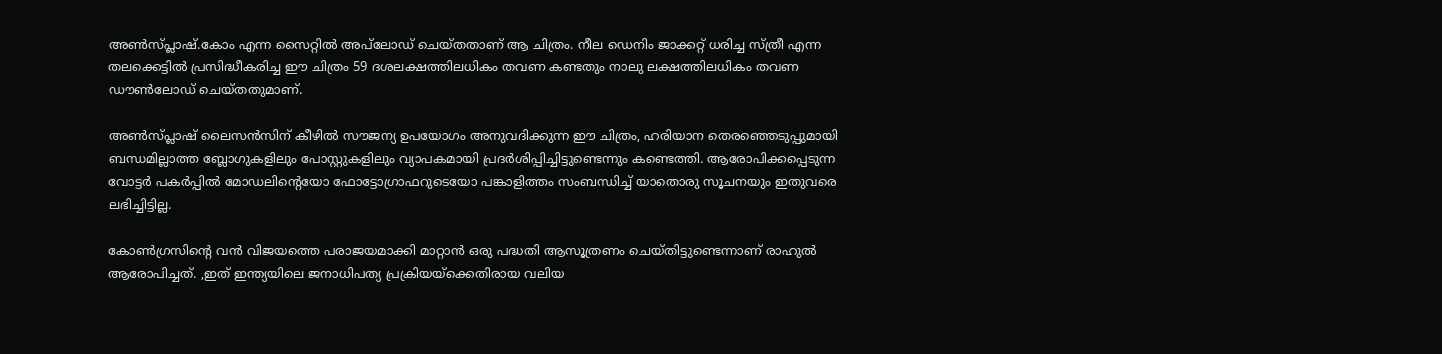അണ്‍സ്പ്ലാഷ്.കോം എന്ന സൈറ്റില്‍ അപ്‌ലോഡ് ചെയ്തതാണ് ആ ചിത്രം. നീല ഡെനിം ജാക്കറ്റ് ധരിച്ച സ്ത്രീ എന്ന തലക്കെട്ടില്‍ പ്രസിദ്ധീകരിച്ച ഈ ചിത്രം 59 ദശലക്ഷത്തിലധികം തവണ കണ്ടതും നാലു ലക്ഷത്തിലധികം തവണ ഡൗണ്‍ലോഡ് ചെയ്തതുമാണ്.

അണ്‍സ്പ്ലാഷ് ലൈസന്‍സിന് കീഴില്‍ സൗജന്യ ഉപയോഗം അനുവദിക്കുന്ന ഈ ചിത്രം, ഹരിയാന തെരഞ്ഞെടുപ്പുമായി ബന്ധമില്ലാത്ത ബ്ലോഗുകളിലും പോസ്റ്റുകളിലും വ്യാപകമായി പ്രദര്‍ശിപ്പിച്ചിട്ടുണ്ടെന്നും കണ്ടെത്തി. ആരോപിക്കപ്പെടുന്ന വോട്ടര്‍ പകര്‍പ്പില്‍ മോഡലിന്റെയോ ഫോട്ടോഗ്രാഫറുടെയോ പങ്കാളിത്തം സംബന്ധിച്ച് യാതൊരു സൂചനയും ഇതുവരെ ലഭിച്ചിട്ടില്ല.

കോണ്‍ഗ്രസിന്റെ വന്‍ വിജയത്തെ പരാജയമാക്കി മാറ്റാന്‍ ഒരു പദ്ധതി ആസൂത്രണം ചെയ്തിട്ടുണ്ടെന്നാണ് രാഹുല്‍ ആരോപിച്ചത്. ,ഇത് ഇന്ത്യയിലെ ജനാധിപത്യ പ്രക്രിയയ്‌ക്കെതിരായ വലിയ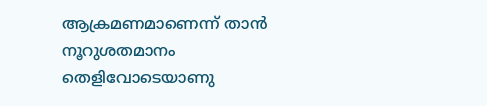ആക്രമണമാണെന്ന് താന്‍ നൂറുശതമാനം തെളിവോടെയാണു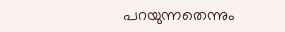പറയുന്നതെന്നും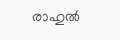രാഹുല്‍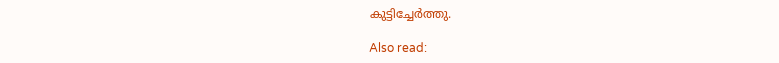കുട്ടിച്ചേര്‍ത്തു.

Also read: